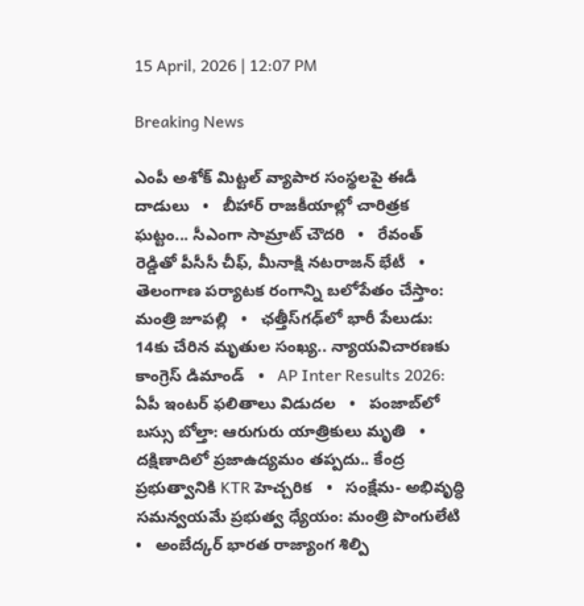15 April, 2026 | 12:07 PM

Breaking News

ఎంపీ అశోక్ మిట్టల్‌ వ్యాపార సంస్థలపై ఈడీ దాడులు   •   బీహార్ రాజకీయాల్లో చారిత్రక ఘట్టం... సీఎంగా సామ్రాట్‌ చౌదరి   •   రేవంత్‌ రెడ్డితో పీసీసీ చీఫ్, మీనాక్షి నటరాజన్ భేటీ   •   తెలంగాణ పర్యాటక రంగాన్ని బలోపేతం చేస్తాం: మంత్రి జూపల్లి   •   ఛత్తీస్‌గఢ్‌లో భారీ పేలుడు: 14కు చేరిన మృతుల సంఖ్య.. న్యాయవిచారణకు కాంగ్రెస్ డిమాండ్   •   AP Inter Results 2026: ఏపీ ఇంటర్ ఫలితాలు విడుదల   •   పంజాబ్‌లో బస్సు బోల్తా: ఆరుగురు యాత్రికులు మృతి   •   దక్షిణాదిలో ప్రజాఉద్యమం తప్పదు.. కేంద్ర ప్రభుత్వానికి KTR హెచ్చరిక   •   సంక్షేమ- అభివృద్ధి సమన్వయమే ప్రభుత్వ ధ్యేయం: మంత్రి పొంగులేటి   •   అంబేద్కర్ భారత రాజ్యాంగ శిల్పి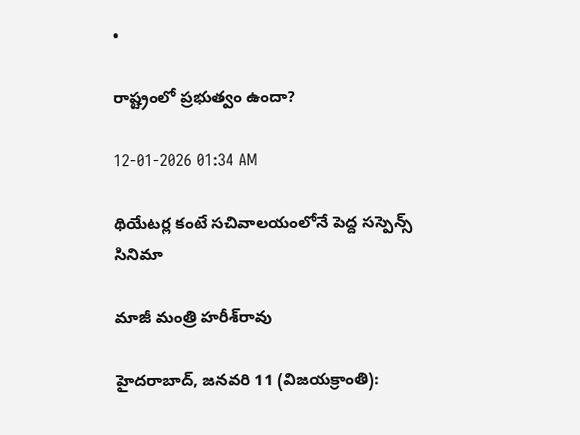•

రాష్ట్రంలో ప్రభుత్వం ఉందా?

12-01-2026 01:34 AM

థియేటర్ల కంటే సచివాలయంలోనే పెద్ద సస్పెన్స్ సినిమా

మాజీ మంత్రి హరీశ్‌రావు

హైదరాబాద్, జనవరి 11 (విజయక్రాంతి):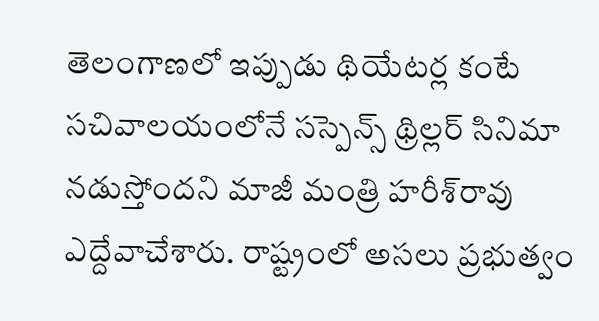తెలంగాణలో ఇప్పుడు థియేటర్ల కంటే సచివాలయంలోనే సస్పెన్స్ థ్రిల్లర్ సినిమా నడుస్తోందని మాజీ మంత్రి హరీశ్‌రావు ఎద్దేవాచేశారు. రాష్ట్రంలో అసలు ప్రభుత్వం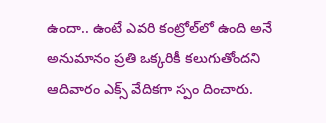ఉందా.. ఉంటే ఎవరి కంట్రోల్‌లో ఉంది అనే అనుమానం ప్రతి ఒక్కరికీ కలుగుతోందని ఆదివారం ఎక్స్ వేదికగా స్పం దించారు.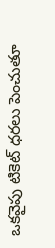ఒకవైపు టికెట్ ధరలు పెంచుతూ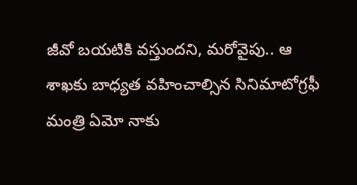జీవో బయటికి వస్తుందని, మరోవైపు.. ఆ శాఖకు బాధ్యత వహించాల్సిన సినిమాటోగ్రఫీ మంత్రి ఏమో నాకు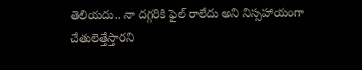తెలియదు.. నా దగ్గరికి ఫైల్ రాలేదు అని నిస్సహాయంగా చేతులెత్తేస్తారని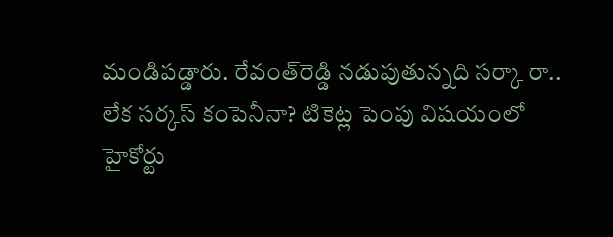మండిపడ్డారు. రేవంత్‌రెడ్డి నడుపుతున్నది సర్కా రా.. లేక సర్కస్ కంపెనీనా? టికెట్ల పెంపు విషయంలో హైకోర్టు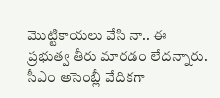మొట్టికాయలు వేసి నా.. ఈ ప్రభుత్వ తీరు మారడం లేదన్నారు. సీఎం అసెంబ్లీ వేదికగా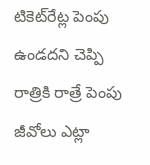టికెట్‌రేట్ల పెంపు ఉండదని చెప్పి రాత్రికి రాత్రే పెంపు జీవోలు ఎట్లా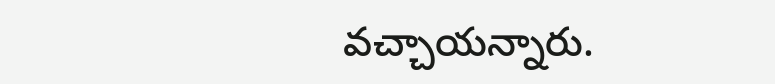వచ్చాయన్నారు.